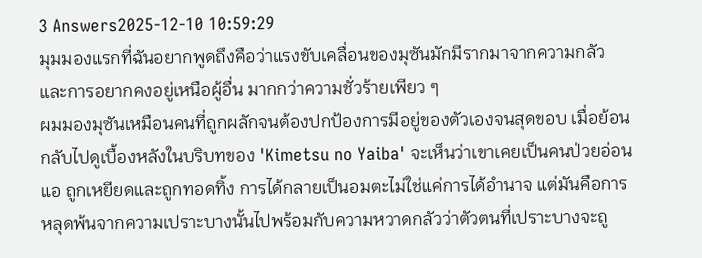3 Answers2025-12-10 10:59:29
มุมมองแรกที่ฉันอยากพูดถึงคือว่าแรงขับเคลื่อนของมุซันมักมีรากมาจากความกลัวและการอยากคงอยู่เหนือผู้อื่น มากกว่าความชั่วร้ายเพียว ๆ
ผมมองมุซันเหมือนคนที่ถูกผลักจนต้องปกป้องการมีอยู่ของตัวเองจนสุดขอบ เมื่อย้อนกลับไปดูเบื้องหลังในบริบทของ 'Kimetsu no Yaiba' จะเห็นว่าเขาเคยเป็นคนป่วยอ่อนแอ ถูกเหยียดและถูกทอดทิ้ง การได้กลายเป็นอมตะไม่ใช่แค่การได้อำนาจ แต่มันคือการหลุดพ้นจากความเปราะบางนั้นไปพร้อมกับความหวาดกลัวว่าตัวตนที่เปราะบางจะถู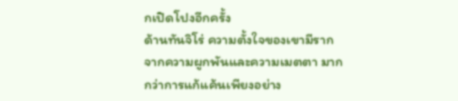กเปิดโปงอีกครั้ง
ด้านทันจิโร่ ความตั้งใจของเขามีรากจากความผูกพันและความเมตตา มากกว่าการแก้แค้นเพียงอย่าง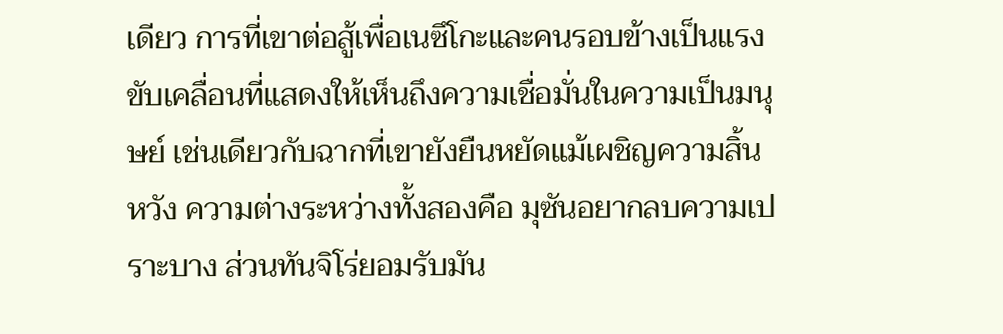เดียว การที่เขาต่อสู้เพื่อเนซึโกะและคนรอบข้างเป็นแรงขับเคลื่อนที่แสดงให้เห็นถึงความเชื่อมั่นในความเป็นมนุษย์ เช่นเดียวกับฉากที่เขายังยืนหยัดแม้เผชิญความสิ้นหวัง ความต่างระหว่างทั้งสองคือ มุซันอยากลบความเปราะบาง ส่วนทันจิโร่ยอมรับมัน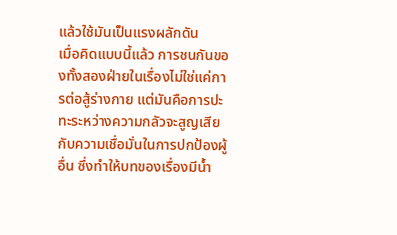แล้วใช้มันเป็นแรงผลักดัน
เมื่อคิดแบบนี้แล้ว การชนกันของทั้งสองฝ่ายในเรื่องไม่ใช่แค่การต่อสู้ร่างกาย แต่มันคือการปะทะระหว่างความกลัวจะสูญเสียกับความเชื่อมั่นในการปกป้องผู้อื่น ซึ่งทำให้บทของเรื่องมีน้ำ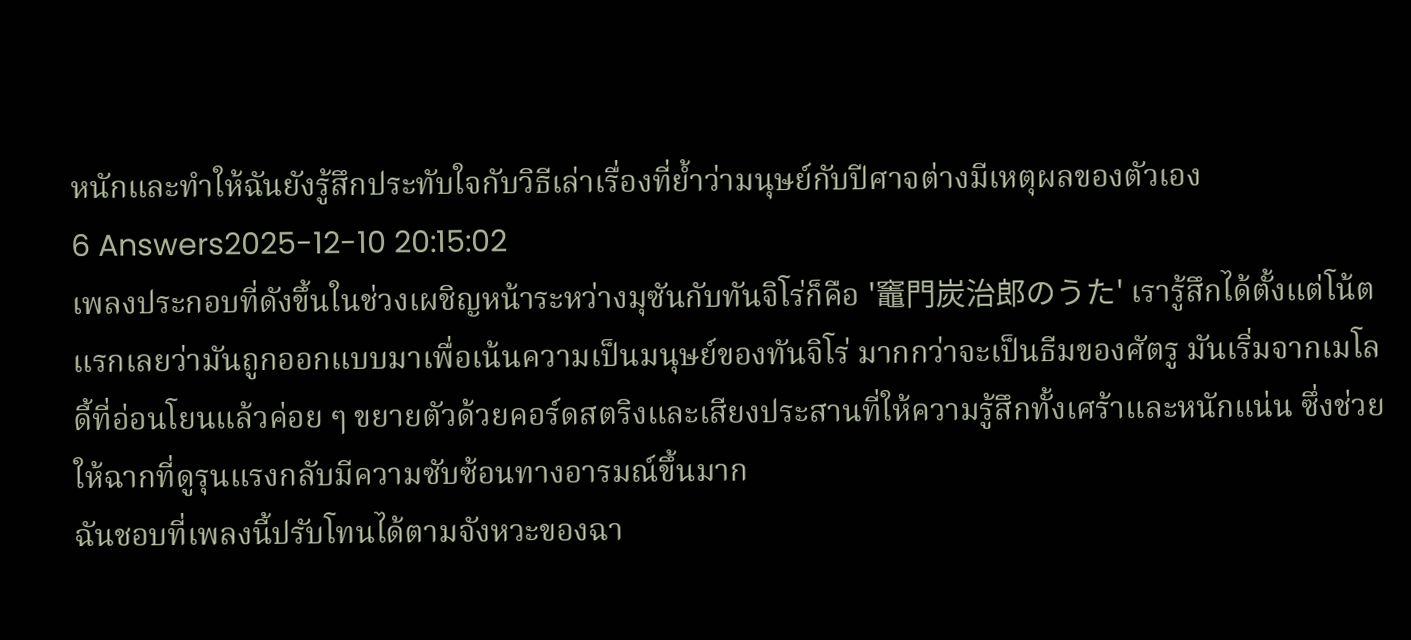หนักและทำให้ฉันยังรู้สึกประทับใจกับวิธีเล่าเรื่องที่ย้ำว่ามนุษย์กับปีศาจต่างมีเหตุผลของตัวเอง
6 Answers2025-12-10 20:15:02
เพลงประกอบที่ดังขึ้นในช่วงเผชิญหน้าระหว่างมุซันกับทันจิโร่ก็คือ '竈門炭治郎のうた' เรารู้สึกได้ตั้งแต่โน้ตแรกเลยว่ามันถูกออกแบบมาเพื่อเน้นความเป็นมนุษย์ของทันจิโร่ มากกว่าจะเป็นธีมของศัตรู มันเริ่มจากเมโลดี้ที่อ่อนโยนแล้วค่อย ๆ ขยายตัวด้วยคอร์ดสตริงและเสียงประสานที่ให้ความรู้สึกทั้งเศร้าและหนักแน่น ซึ่งช่วยให้ฉากที่ดูรุนแรงกลับมีความซับซ้อนทางอารมณ์ขึ้นมาก
ฉันชอบที่เพลงนี้ปรับโทนได้ตามจังหวะของฉา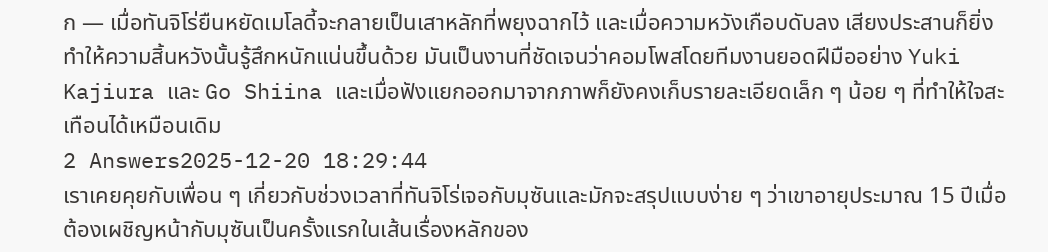ก — เมื่อทันจิโร่ยืนหยัดเมโลดี้จะกลายเป็นเสาหลักที่พยุงฉากไว้ และเมื่อความหวังเกือบดับลง เสียงประสานก็ยิ่งทำให้ความสิ้นหวังนั้นรู้สึกหนักแน่นขึ้นด้วย มันเป็นงานที่ชัดเจนว่าคอมโพสโดยทีมงานยอดฝีมืออย่าง Yuki Kajiura และ Go Shiina และเมื่อฟังแยกออกมาจากภาพก็ยังคงเก็บรายละเอียดเล็ก ๆ น้อย ๆ ที่ทำให้ใจสะเทือนได้เหมือนเดิม
2 Answers2025-12-20 18:29:44
เราเคยคุยกับเพื่อน ๆ เกี่ยวกับช่วงเวลาที่ทันจิโร่เจอกับมุซันและมักจะสรุปแบบง่าย ๆ ว่าเขาอายุประมาณ 15 ปีเมื่อต้องเผชิญหน้ากับมุซันเป็นครั้งแรกในเส้นเรื่องหลักของ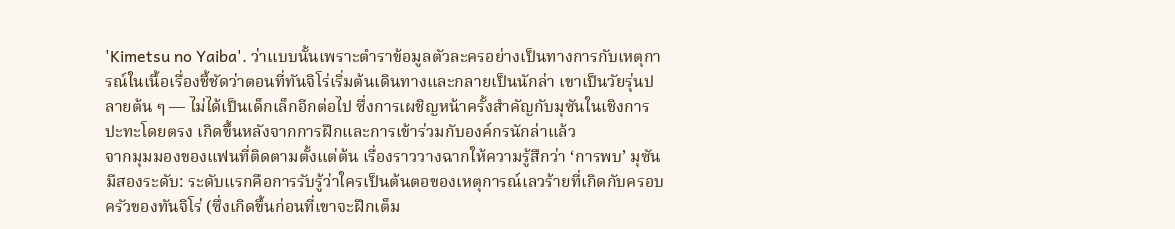'Kimetsu no Yaiba'. ว่าแบบนั้นเพราะตำราข้อมูลตัวละครอย่างเป็นทางการกับเหตุการณ์ในเนื้อเรื่องชี้ชัดว่าตอนที่ทันจิโร่เริ่มต้นเดินทางและกลายเป็นนักล่า เขาเป็นวัยรุ่นปลายต้น ๆ — ไม่ได้เป็นเด็กเล็กอีกต่อไป ซึ่งการเผชิญหน้าครั้งสำคัญกับมุซันในเชิงการปะทะโดยตรง เกิดขึ้นหลังจากการฝึกและการเข้าร่วมกับองค์กรนักล่าแล้ว
จากมุมมองของแฟนที่ติดตามตั้งแต่ต้น เรื่องราววางฉากให้ความรู้สึกว่า ‘การพบ’ มุซันมีสองระดับ: ระดับแรกคือการรับรู้ว่าใครเป็นต้นตอของเหตุการณ์เลวร้ายที่เกิดกับครอบครัวของทันจิโร่ (ซึ่งเกิดขึ้นก่อนที่เขาจะฝึกเต็ม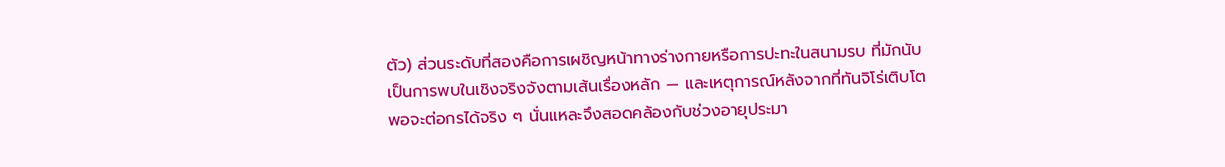ตัว) ส่วนระดับที่สองคือการเผชิญหน้าทางร่างกายหรือการปะทะในสนามรบ ที่มักนับเป็นการพบในเชิงจริงจังตามเส้นเรื่องหลัก — และเหตุการณ์หลังจากที่ทันจิโร่เติบโตพอจะต่อกรได้จริง ๆ นั่นแหละจึงสอดคล้องกับช่วงอายุประมา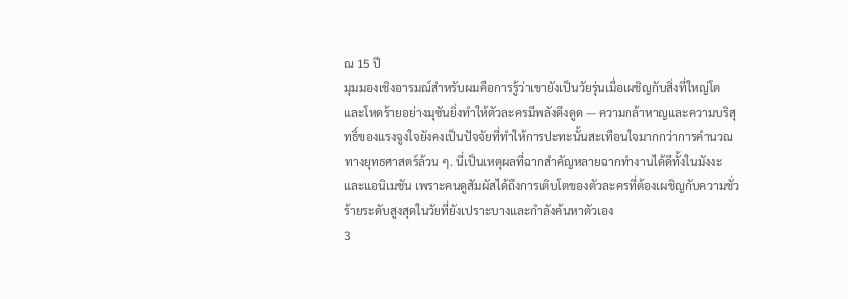ณ 15 ปี
มุมมองเชิงอารมณ์สำหรับผมคือการรู้ว่าเขายังเป็นวัยรุ่นเมื่อเผชิญกับสิ่งที่ใหญ่โตและโหดร้ายอย่างมุซันยิ่งทำให้ตัวละครมีพลังดึงดูด — ความกล้าหาญและความบริสุทธิ์ของแรงจูงใจยังคงเป็นปัจจัยที่ทำให้การปะทะนั้นสะเทือนใจมากกว่าการคำนวณทางยุทธศาสตร์ล้วน ๆ. นี่เป็นเหตุผลที่ฉากสำคัญหลายฉากทำงานได้ดีทั้งในมังงะและแอนิเมชัน เพราะคนดูสัมผัสได้ถึงการเติบโตของตัวละครที่ต้องเผชิญกับความชั่วร้ายระดับสูงสุดในวัยที่ยังเปราะบางและกำลังค้นหาตัวเอง
3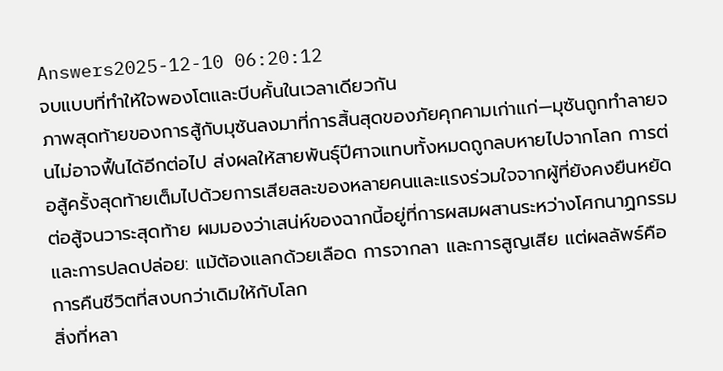Answers2025-12-10 06:20:12
จบแบบที่ทำให้ใจพองโตและบีบคั้นในเวลาเดียวกัน
ภาพสุดท้ายของการสู้กับมุซันลงมาที่การสิ้นสุดของภัยคุกคามเก่าแก่—มุซันถูกทำลายจนไม่อาจฟื้นได้อีกต่อไป ส่งผลให้สายพันธุ์ปีศาจแทบทั้งหมดถูกลบหายไปจากโลก การต่อสู้ครั้งสุดท้ายเต็มไปด้วยการเสียสละของหลายคนและแรงร่วมใจจากผู้ที่ยังคงยืนหยัดต่อสู้จนวาระสุดท้าย ผมมองว่าเสน่ห์ของฉากนี้อยู่ที่การผสมผสานระหว่างโศกนาฏกรรมและการปลดปล่อย: แม้ต้องแลกด้วยเลือด การจากลา และการสูญเสีย แต่ผลลัพธ์คือการคืนชีวิตที่สงบกว่าเดิมให้กับโลก
สิ่งที่หลา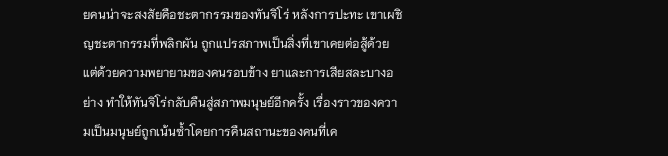ยคนน่าจะสงสัยคือชะตากรรมของทันจิโร่ หลังการปะทะ เขาเผชิญชะตากรรมที่พลิกผัน ถูกแปรสภาพเป็นสิ่งที่เขาเคยต่อสู้ด้วย แต่ด้วยความพยายามของคนรอบข้าง ยาและการเสียสละบางอย่าง ทำให้ทันจิโร่กลับคืนสู่สภาพมนุษย์อีกครั้ง เรื่องราวของความเป็นมนุษย์ถูกเน้นซ้ำโดยการคืนสถานะของคนที่เค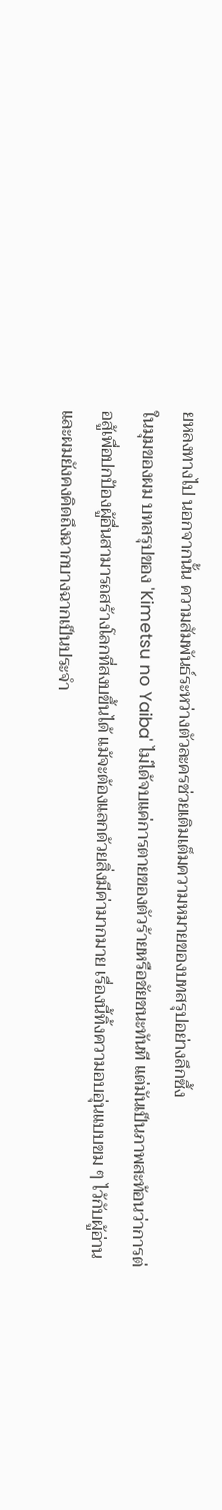ยหลงทางไป นอกจากนั้น ความสัมพันธ์ระหว่างตัวละครช่วยเติมเต็มความหมายของบทสรุปอย่างลึกซึ้ง
ในมุมของผม บทสรุปของ 'Kimetsu no Yaiba' ไม่ได้จบแค่การตายของตัวร้ายหรือชัยชนะทันที แต่มันเป็นภาพสะท้อนว่าการต่อสู้เพื่อปกป้องผู้อื่นสามารถสร้างโลกที่สงบขึ้นได้ แม้จะต้องแลกด้วยสิ่งมีค่ามากมาย เรื่องนี้ทิ้งความอบอุ่นแบบขม ๆ ไว้กับผู้อ่าน และผมยังคงคิดถึงฉากบางฉากเป็นประจำ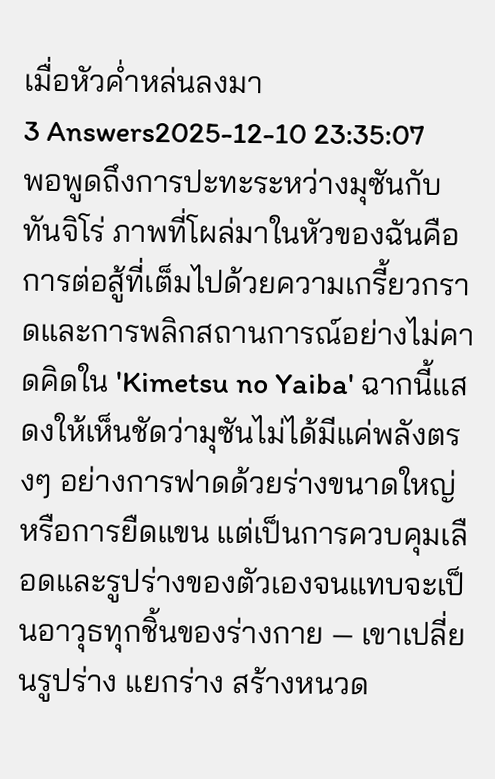เมื่อหัวค่ำหล่นลงมา
3 Answers2025-12-10 23:35:07
พอพูดถึงการปะทะระหว่างมุซันกับทันจิโร่ ภาพที่โผล่มาในหัวของฉันคือการต่อสู้ที่เต็มไปด้วยความเกรี้ยวกราดและการพลิกสถานการณ์อย่างไม่คาดคิดใน 'Kimetsu no Yaiba' ฉากนี้แสดงให้เห็นชัดว่ามุซันไม่ได้มีแค่พลังตรงๆ อย่างการฟาดด้วยร่างขนาดใหญ่หรือการยืดแขน แต่เป็นการควบคุมเลือดและรูปร่างของตัวเองจนแทบจะเป็นอาวุธทุกชิ้นของร่างกาย — เขาเปลี่ยนรูปร่าง แยกร่าง สร้างหนวด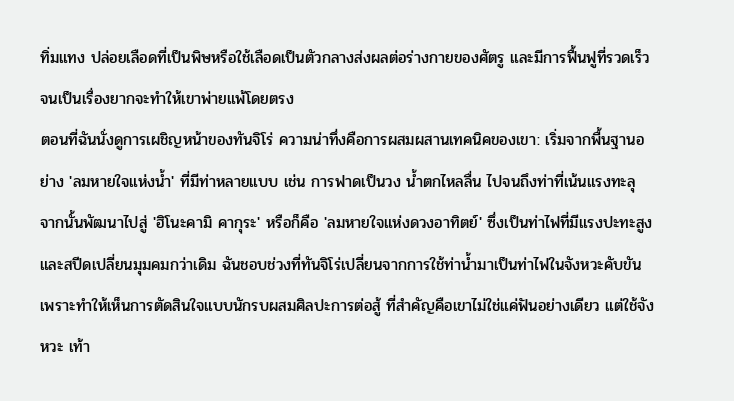ทิ่มแทง ปล่อยเลือดที่เป็นพิษหรือใช้เลือดเป็นตัวกลางส่งผลต่อร่างกายของศัตรู และมีการฟื้นฟูที่รวดเร็วจนเป็นเรื่องยากจะทำให้เขาพ่ายแพ้โดยตรง
ตอนที่ฉันนั่งดูการเผชิญหน้าของทันจิโร่ ความน่าทึ่งคือการผสมผสานเทคนิคของเขา: เริ่มจากพื้นฐานอย่าง 'ลมหายใจแห่งน้ำ' ที่มีท่าหลายแบบ เช่น การฟาดเป็นวง น้ำตกไหลลื่น ไปจนถึงท่าที่เน้นแรงทะลุ จากนั้นพัฒนาไปสู่ 'ฮิโนะคามิ คากุระ' หรือก็คือ 'ลมหายใจแห่งดวงอาทิตย์' ซึ่งเป็นท่าไฟที่มีแรงปะทะสูงและสปีดเปลี่ยนมุมคมกว่าเดิม ฉันชอบช่วงที่ทันจิโร่เปลี่ยนจากการใช้ท่าน้ำมาเป็นท่าไฟในจังหวะคับขัน เพราะทำให้เห็นการตัดสินใจแบบนักรบผสมศิลปะการต่อสู้ ที่สำคัญคือเขาไม่ใช่แค่ฟันอย่างเดียว แต่ใช้จังหวะ เท้า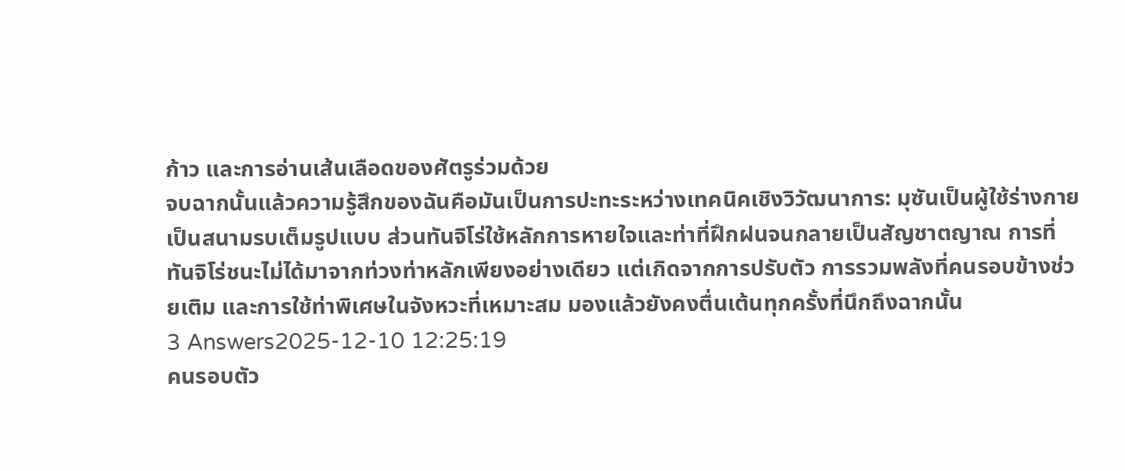ก้าว และการอ่านเส้นเลือดของศัตรูร่วมด้วย
จบฉากนั้นแล้วความรู้สึกของฉันคือมันเป็นการปะทะระหว่างเทคนิคเชิงวิวัฒนาการ: มุซันเป็นผู้ใช้ร่างกายเป็นสนามรบเต็มรูปแบบ ส่วนทันจิโร่ใช้หลักการหายใจและท่าที่ฝึกฝนจนกลายเป็นสัญชาตญาณ การที่ทันจิโร่ชนะไม่ได้มาจากท่วงท่าหลักเพียงอย่างเดียว แต่เกิดจากการปรับตัว การรวมพลังที่คนรอบข้างช่วยเติม และการใช้ท่าพิเศษในจังหวะที่เหมาะสม มองแล้วยังคงตื่นเต้นทุกครั้งที่นึกถึงฉากนั้น
3 Answers2025-12-10 12:25:19
คนรอบตัว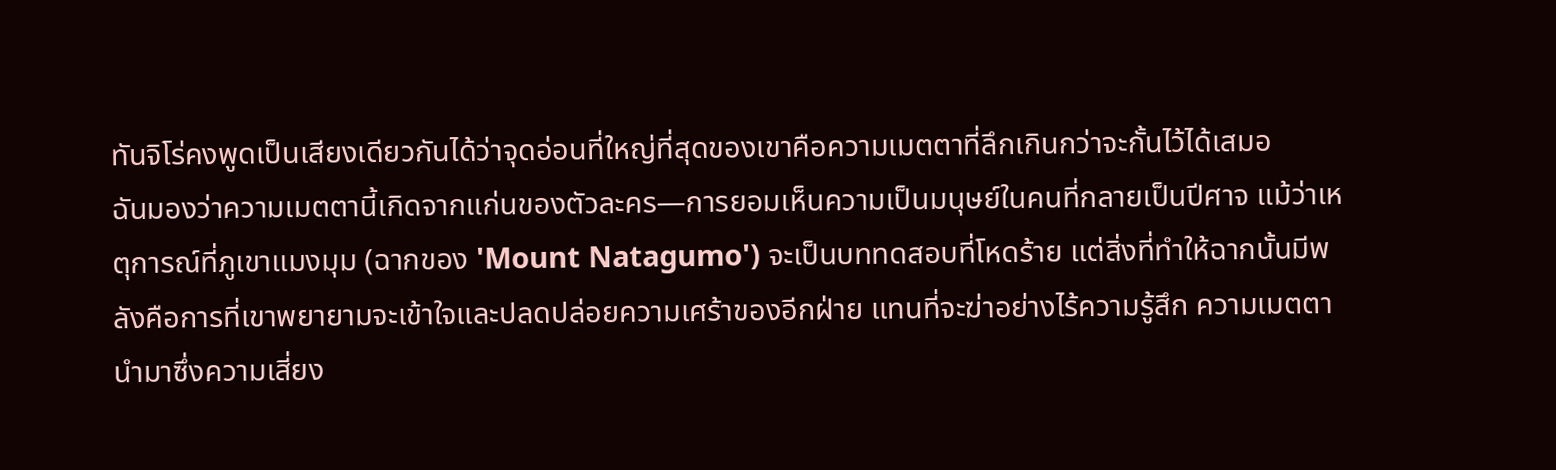ทันจิโร่คงพูดเป็นเสียงเดียวกันได้ว่าจุดอ่อนที่ใหญ่ที่สุดของเขาคือความเมตตาที่ลึกเกินกว่าจะกั้นไว้ได้เสมอ
ฉันมองว่าความเมตตานี้เกิดจากแก่นของตัวละคร—การยอมเห็นความเป็นมนุษย์ในคนที่กลายเป็นปีศาจ แม้ว่าเหตุการณ์ที่ภูเขาแมงมุม (ฉากของ 'Mount Natagumo') จะเป็นบททดสอบที่โหดร้าย แต่สิ่งที่ทำให้ฉากนั้นมีพลังคือการที่เขาพยายามจะเข้าใจและปลดปล่อยความเศร้าของอีกฝ่าย แทนที่จะฆ่าอย่างไร้ความรู้สึก ความเมตตานำมาซึ่งความเสี่ยง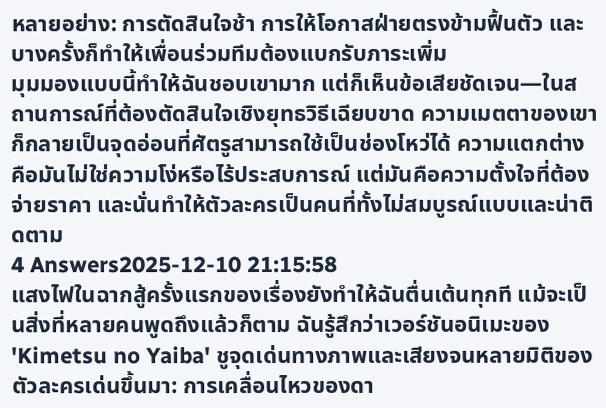หลายอย่าง: การตัดสินใจช้า การให้โอกาสฝ่ายตรงข้ามฟื้นตัว และบางครั้งก็ทำให้เพื่อนร่วมทีมต้องแบกรับภาระเพิ่ม
มุมมองแบบนี้ทำให้ฉันชอบเขามาก แต่ก็เห็นข้อเสียชัดเจน—ในสถานการณ์ที่ต้องตัดสินใจเชิงยุทธวิธีเฉียบขาด ความเมตตาของเขาก็กลายเป็นจุดอ่อนที่ศัตรูสามารถใช้เป็นช่องโหว่ได้ ความแตกต่างคือมันไม่ใช่ความโง่หรือไร้ประสบการณ์ แต่มันคือความตั้งใจที่ต้องจ่ายราคา และนั่นทำให้ตัวละครเป็นคนที่ทั้งไม่สมบูรณ์แบบและน่าติดตาม
4 Answers2025-12-10 21:15:58
แสงไฟในฉากสู้ครั้งแรกของเรื่องยังทำให้ฉันตื่นเต้นทุกที แม้จะเป็นสิ่งที่หลายคนพูดถึงแล้วก็ตาม ฉันรู้สึกว่าเวอร์ชันอนิเมะของ 'Kimetsu no Yaiba' ชูจุดเด่นทางภาพและเสียงจนหลายมิติของตัวละครเด่นขึ้นมา: การเคลื่อนไหวของดา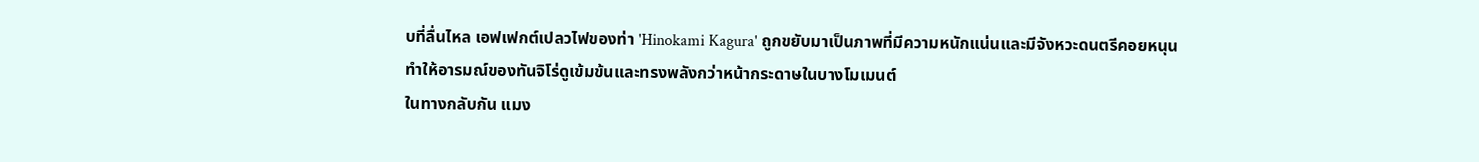บที่ลื่นไหล เอฟเฟกต์เปลวไฟของท่า 'Hinokami Kagura' ถูกขยับมาเป็นภาพที่มีความหนักแน่นและมีจังหวะดนตรีคอยหนุน ทำให้อารมณ์ของทันจิโร่ดูเข้มข้นและทรงพลังกว่าหน้ากระดาษในบางโมเมนต์
ในทางกลับกัน แมง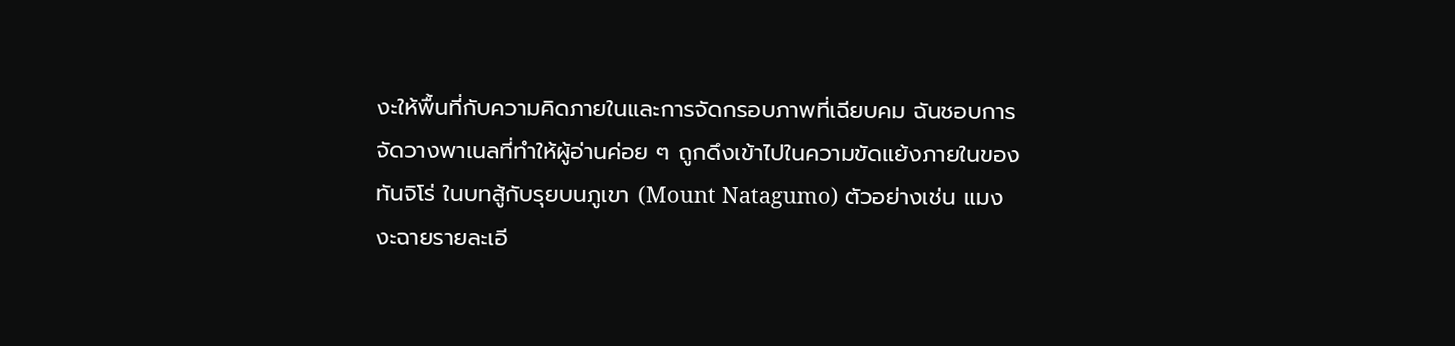งะให้พื้นที่กับความคิดภายในและการจัดกรอบภาพที่เฉียบคม ฉันชอบการจัดวางพาเนลที่ทำให้ผู้อ่านค่อย ๆ ถูกดึงเข้าไปในความขัดแย้งภายในของทันจิโร่ ในบทสู้กับรุยบนภูเขา (Mount Natagumo) ตัวอย่างเช่น แมงงะฉายรายละเอี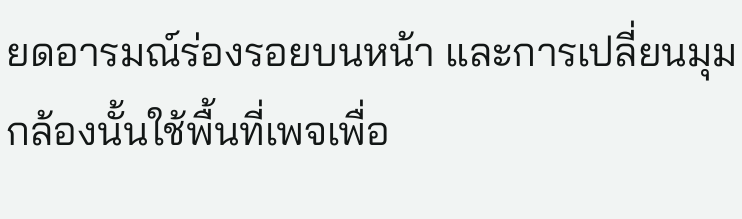ยดอารมณ์ร่องรอยบนหน้า และการเปลี่ยนมุมกล้องนั้นใช้พื้นที่เพจเพื่อ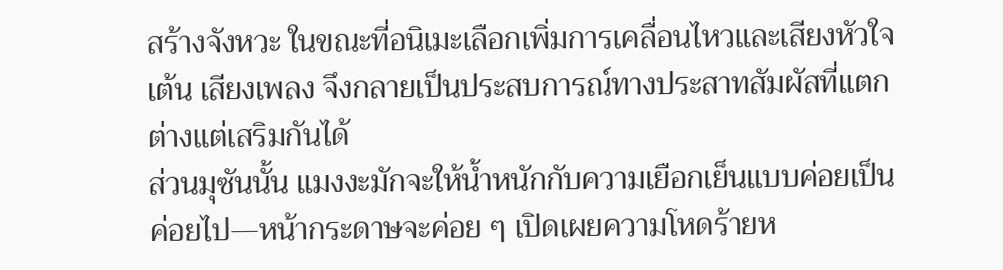สร้างจังหวะ ในขณะที่อนิเมะเลือกเพิ่มการเคลื่อนไหวและเสียงหัวใจเต้น เสียงเพลง จึงกลายเป็นประสบการณ์ทางประสาทสัมผัสที่แตกต่างแต่เสริมกันได้
ส่วนมุซันนั้น แมงงะมักจะให้น้ำหนักกับความเยือกเย็นแบบค่อยเป็นค่อยไป—หน้ากระดาษจะค่อย ๆ เปิดเผยความโหดร้ายห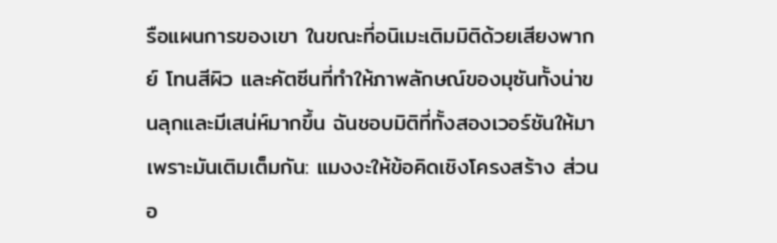รือแผนการของเขา ในขณะที่อนิเมะเติมมิติด้วยเสียงพากย์ โทนสีผิว และคัตซีนที่ทำให้ภาพลักษณ์ของมุซันทั้งน่าขนลุกและมีเสน่ห์มากขึ้น ฉันชอบมิติที่ทั้งสองเวอร์ชันให้มาเพราะมันเติมเต็มกัน: แมงงะให้ข้อคิดเชิงโครงสร้าง ส่วนอ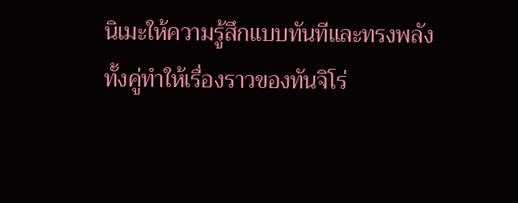นิเมะให้ความรู้สึกแบบทันทีและทรงพลัง ทั้งคู่ทำให้เรื่องราวของทันจิโร่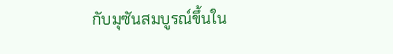กับมุซันสมบูรณ์ขึ้นใน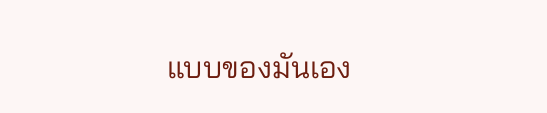แบบของมันเอง